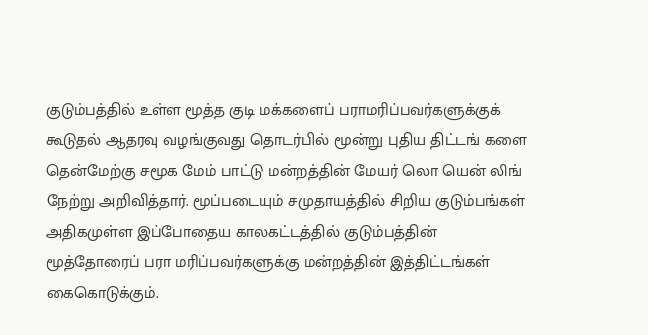குடும்பத்தில் உள்ள மூத்த குடி மக்களைப் பராமரிப்பவர்களுக்குக் கூடுதல் ஆதரவு வழங்குவது தொடர்பில் மூன்று புதிய திட்டங் களை தென்மேற்கு சமூக மேம் பாட்டு மன்றத்தின் மேயர் லொ யென் லிங் நேற்று அறிவித்தார். மூப்படையும் சமுதாயத்தில் சிறிய குடும்பங்கள் அதிகமுள்ள இப்போதைய காலகட்டத்தில் குடும்பத்தின் மூத்தோரைப் பரா மரிப்பவர்களுக்கு மன்றத்தின் இத்திட்டங்கள் கைகொடுக்கும்.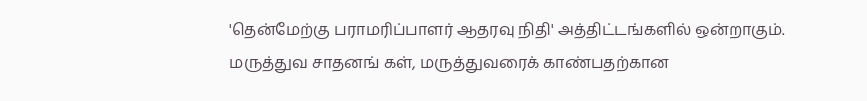'தென்மேற்கு பராமரிப்பாளர் ஆதரவு நிதி' அத்திட்டங்களில் ஒன்றாகும். மருத்துவ சாதனங் கள், மருத்துவரைக் காண்பதற்கான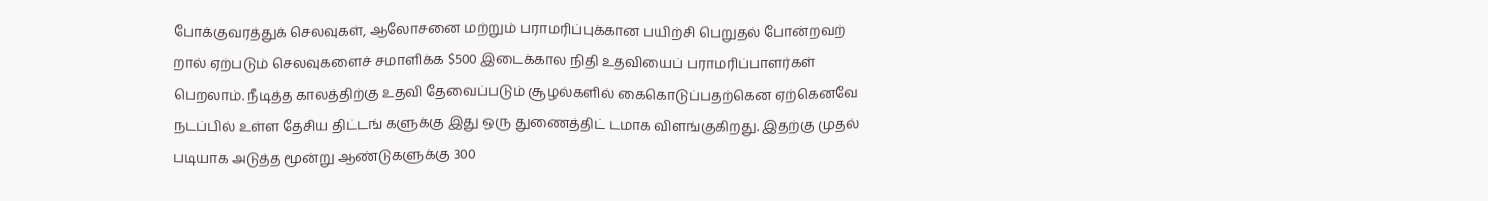போக்குவரத்துக் செலவுகள், ஆலோசனை மற்றும் பராமரிப்புக்கான பயிற்சி பெறுதல் போன்றவற் றால் ஏற்படும் செலவுகளைச் சமாளிக்க $500 இடைக்கால நிதி உதவியைப் பராமரிப்பாளர்கள் பெறலாம். நீடித்த காலத்திற்கு உதவி தேவைப்படும் சூழல்களில் கைகொடுப்பதற்கென ஏற்கெனவே நடப்பில் உள்ள தேசிய திட்டங் களுக்கு இது ஒரு துணைத்திட் டமாக விளங்குகிறது. இதற்கு முதல் படியாக அடுத்த மூன்று ஆண்டுகளுக்கு 300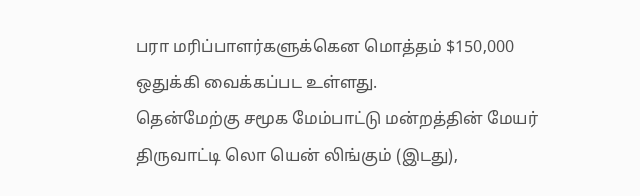பரா மரிப்பாளர்களுக்கென மொத்தம் $150,000 ஒதுக்கி வைக்கப்பட உள்ளது.
தென்மேற்கு சமூக மேம்பாட்டு மன்றத்தின் மேயர் திருவாட்டி லொ யென் லிங்கும் (இடது),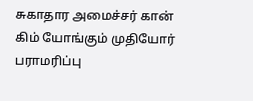சுகாதார அமைச்சர் கான் கிம் யோங்கும் முதியோர் பராமரிப்பு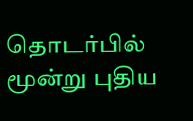தொடர்பில் மூன்று புதிய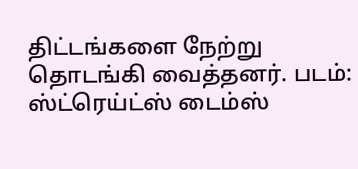திட்டங்களை நேற்று தொடங்கி வைத்தனர். படம்: ஸ்ட்ரெய்ட்ஸ் டைம்ஸ்